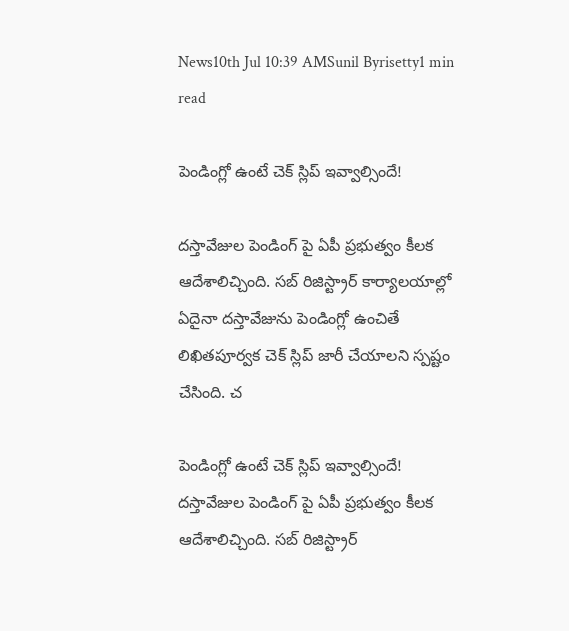News10th Jul 10:39 AMSunil Byrisetty1 min read

పెండింగ్లో ఉంటే చెక్ స్లిప్ ఇవ్వాల్సిందే!

దస్తావేజుల పెండింగ్ పై ఏపీ ప్రభుత్వం కీలక ఆదేశాలిచ్చింది. సబ్ రిజిస్ట్రార్ కార్యాలయాల్లో ఏదైనా దస్తావేజును పెండింగ్లో ఉంచితే లిఖితపూర్వక చెక్ స్లిప్ జారీ చేయాలని స్పష్టం చేసింది. చ

పెండింగ్లో ఉంటే చెక్ స్లిప్ ఇవ్వాల్సిందే!
దస్తావేజుల పెండింగ్ పై ఏపీ ప్రభుత్వం కీలక ఆదేశాలిచ్చింది. సబ్ రిజిస్ట్రార్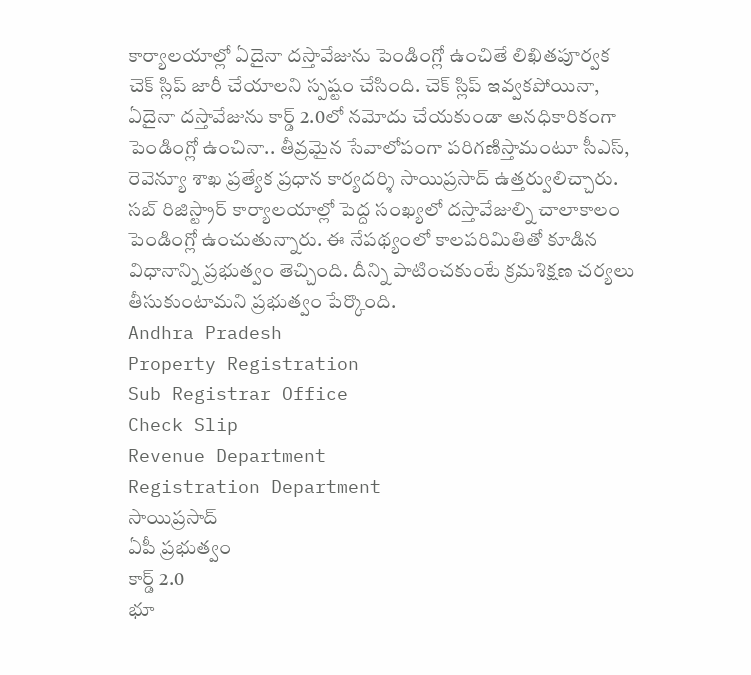కార్యాలయాల్లో ఏదైనా దస్తావేజును పెండింగ్లో ఉంచితే లిఖితపూర్వక చెక్ స్లిప్ జారీ చేయాలని స్పష్టం చేసింది. చెక్ స్లిప్ ఇవ్వకపోయినా, ఏదైనా దస్తావేజును కార్డ్ 2.0లో నమోదు చేయకుండా అనధికారికంగా పెండింగ్లో ఉంచినా.. తీవ్రమైన సేవాలోపంగా పరిగణిస్తామంటూ సీఎస్, రెవెన్యూ శాఖ ప్రత్యేక ప్రధాన కార్యదర్శి సాయిప్రసాద్ ఉత్తర్వులిచ్చారు. సబ్ రిజిస్ట్రార్ కార్యాలయాల్లో పెద్ద సంఖ్యలో దస్తావేజుల్ని చాలాకాలం పెండింగ్లో ఉంచుతున్నారు. ఈ నేపథ్యంలో కాలపరిమితితో కూడిన విధానాన్ని ప్రభుత్వం తెచ్చింది. దీన్ని పాటించకుంటే క్రమశిక్షణ చర్యలు తీసుకుంటామని ప్రభుత్వం పేర్కొంది.
Andhra Pradesh
Property Registration
Sub Registrar Office
Check Slip
Revenue Department
Registration Department
సాయిప్రసాద్
ఏపీ ప్రభుత్వం
కార్డ్ 2.0
భూ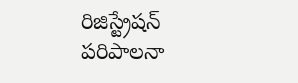రిజిస్ట్రేషన్
పరిపాలనా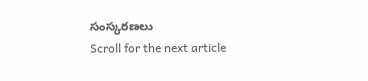సంస్కరణలు
Scroll for the next article